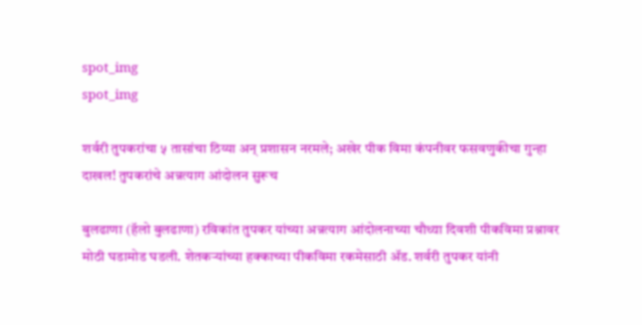spot_img
spot_img

शर्वरी तुपकरांचा ५ तासांचा ठिय्या अन् प्रशासन नरमले; अखेर पीक विमा कंपनीवर फसवणुकीचा गुन्हा दाखल! तुपकरांचे अन्नत्याग आंदोलन सुरूच

बुलढाणा (हॅलो बुलढाणा) रविकांत तुपकर यांच्या अन्नत्याग आंदोलनाच्या चौथ्या दिवशी पीकविमा प्रश्नावर मोठी घडामोड घडली. शेतकऱ्यांच्या हक्काच्या पीकविमा रकमेसाठी ॲड. शर्वरी तुपकर यांनी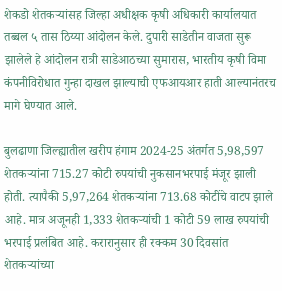शेकडो शेतकऱ्यांसह जिल्हा अधीक्षक कृषी अधिकारी कार्यालयात तब्बल ५ तास ठिय्या आंदोलन केले. दुपारी साडेतीन वाजता सुरू झालेले हे आंदोलन रात्री साडेआठच्या सुमारास, भारतीय कृषी विमा कंपनीविरोधात गुन्हा दाखल झाल्याची एफआयआर हाती आल्यानंतरच मागे घेण्यात आले.

बुलढाणा जिल्ह्यातील खरीप हंगाम 2024-25 अंतर्गत 5,98,597 शेतकऱ्यांना 715.27 कोटी रुपयांची नुकसानभरपाई मंजूर झाली होती. त्यापैकी 5,97,264 शेतकऱ्यांना 713.68 कोटींचे वाटप झाले आहे. मात्र अजूनही 1,333 शेतकऱ्यांची 1 कोटी 59 लाख रुपयांची भरपाई प्रलंबित आहे. करारानुसार ही रक्कम 30 दिवसांत शेतकऱ्यांच्या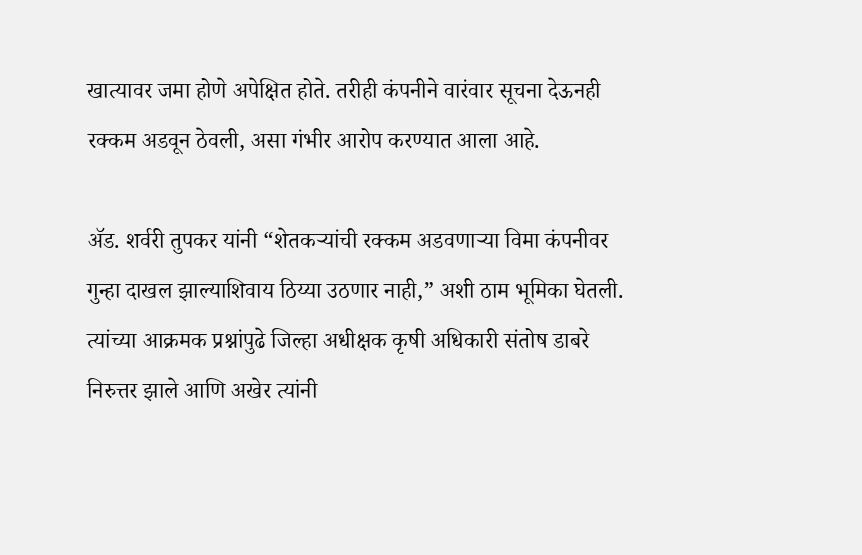खात्यावर जमा होणे अपेक्षित होते. तरीही कंपनीने वारंवार सूचना देऊनही रक्कम अडवून ठेवली, असा गंभीर आरोप करण्यात आला आहे.

ॲड. शर्वरी तुपकर यांनी “शेतकऱ्यांची रक्कम अडवणाऱ्या विमा कंपनीवर गुन्हा दाखल झाल्याशिवाय ठिय्या उठणार नाही,” अशी ठाम भूमिका घेतली. त्यांच्या आक्रमक प्रश्नांपुढे जिल्हा अधीक्षक कृषी अधिकारी संतोष डाबरे निरुत्तर झाले आणि अखेर त्यांनी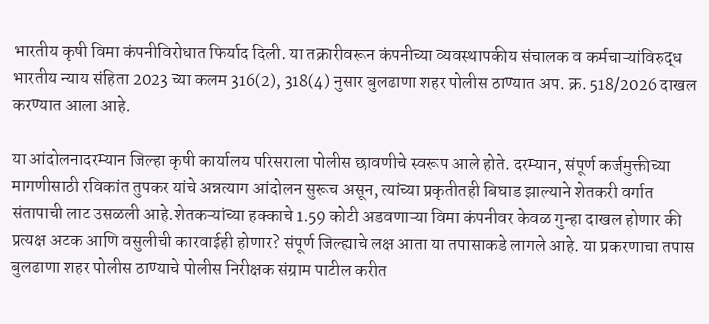भारतीय कृषी विमा कंपनीविरोधात फिर्याद दिली. या तक्रारीवरून कंपनीच्या व्यवस्थापकीय संचालक व कर्मचाऱ्यांविरुद्ध भारतीय न्याय संहिता 2023 च्या कलम 316(2), 318(4) नुसार बुलढाणा शहर पोलीस ठाण्यात अप. क्र. 518/2026 दाखल करण्यात आला आहे.

या आंदोलनादरम्यान जिल्हा कृषी कार्यालय परिसराला पोलीस छावणीचे स्वरूप आले होते. दरम्यान, संपूर्ण कर्जमुक्तीच्या मागणीसाठी रविकांत तुपकर यांचे अन्नत्याग आंदोलन सुरूच असून, त्यांच्या प्रकृतीतही बिघाड झाल्याने शेतकरी वर्गात संतापाची लाट उसळली आहे.शेतकऱ्यांच्या हक्काचे 1.59 कोटी अडवणाऱ्या विमा कंपनीवर केवळ गुन्हा दाखल होणार की प्रत्यक्ष अटक आणि वसुलीची कारवाईही होणार? संपूर्ण जिल्ह्याचे लक्ष आता या तपासाकडे लागले आहे. या प्रकरणाचा तपास बुलढाणा शहर पोलीस ठाण्याचे पोलीस निरीक्षक संग्राम पाटील करीत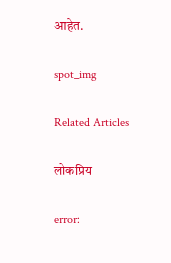आहेत.

spot_img

Related Articles

लोकप्रिय

error: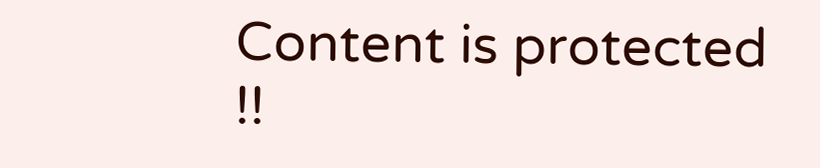Content is protected !!